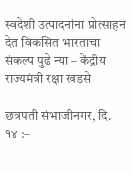स्वदेशी उत्पादनांना प्रोत्साहन देत विकसित भारताचा संकल्प पुढे न्या – केंद्रीय राज्यमंत्री रक्षा खडसे

छत्रपती संभाजीनगर, दि. १४ :–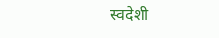स्वदेशी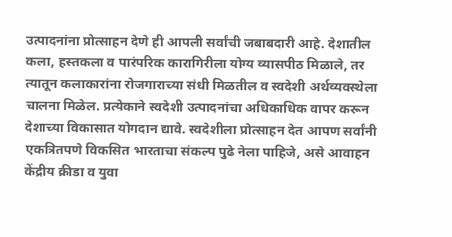उत्पादनांना प्रोत्साहन देणे ही आपली सर्वांची जबाबदारी आहे. देशातील कला, हस्तकला व पारंपरिक कारागिरीला योग्य व्यासपीठ मिळाले, तर त्यातून कलाकारांना रोजगाराच्या संधी मिळतील व स्वदेशी अर्थव्यवस्थेला चालना मिळेल. प्रत्येकाने स्वदेशी उत्पादनांचा अधिकाधिक वापर करून देशाच्या विकासात योगदान द्यावे. स्वदेशीला प्रोत्साहन देत आपण सर्वांनी एकत्रितपणे विकसित भारताचा संकल्प पुढे नेला पाहिजे, असे आवाहन केंद्रीय क्रीडा व युवा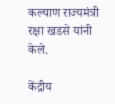कल्याण राज्यमंत्री रक्षा खडसे यांनी केले.

केंद्रीय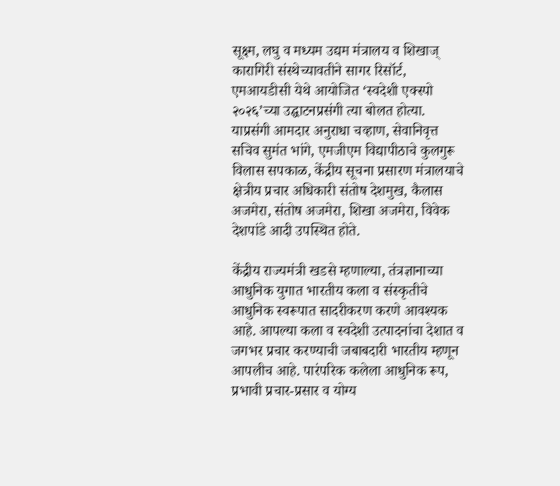सूक्ष्म, लघु व मध्यम उद्यम मंत्रालय व शिखाज् कारागिरी संस्थेच्यावतीने सागर रिसॉर्ट, एमआयडीसी येथे आयोजित ‘स्वदेशी एक्स्पो २०२६’च्या उद्घाटनप्रसंगी त्या बोलत होत्या. याप्रसंगी आमदार अनुराधा चव्हाण, सेवानिवृत्त सचिव सुमंत भांगे, एमजीएम विद्यापीठाचे कुलगुरू विलास सपकाळ, केंद्रीय सूचना प्रसारण मंत्रालयाचे क्षेत्रीय प्रचार अधिकारी संतोष देशमुख, कैलास अजमेरा, संतोष अजमेरा, शिखा अजमेरा, विवेक देशपांडे आदी उपस्थित होते.

केंद्रीय राज्यमंत्री खडसे म्हणाल्या, तंत्रज्ञानाच्या आधुनिक युगात भारतीय कला व संस्कृतीचे आधुनिक स्वरूपात सादरीकरण करणे आवश्यक आहे. आपल्या कला व स्वदेशी उत्पादनांचा देशात व जगभर प्रचार करण्याची जबाबदारी भारतीय म्हणून आपलीच आहे. पारंपरिक कलेला आधुनिक रूप, प्रभावी प्रचार-प्रसार व योग्य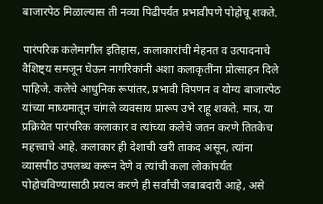बाजारपेठ मिळाल्यास ती नव्या पिढीपर्यंत प्रभावीपणे पोहोचू शकते.

पारंपरिक कलेमागील इतिहास, कलाकारांची मेहनत व उत्पादनाचे वैशिष्ट्य समजून घेऊन नागरिकांनी अशा कलाकृतींना प्रोत्साहन दिले पाहिजे. कलेचे आधुनिक रूपांतर, प्रभावी विपणन व योग्य बाजारपेठ यांच्या माध्यमातून चांगले व्यवसाय प्रारूप उभे राहू शकते. मात्र, या प्रक्रियेत पारंपरिक कलाकार व त्यांच्या कलेचे जतन करणे तितकेच महत्त्वाचे आहे. कलाकार ही देशाची खरी ताकद असून, त्यांना व्यासपीठ उपलब्ध करून देणे व त्यांची कला लोकांपर्यंत पोहोचविण्यासाठी प्रयत्न करणे ही सर्वांची जबाबदारी आहे, असे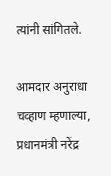त्यांनी सांगितले.

आमदार अनुराधा चव्हाण म्हणाल्या, प्रधानमंत्री नरेंद्र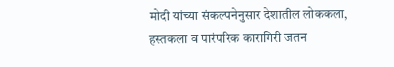मोदी यांच्या संकल्पनेनुसार देशातील लोककला, हस्तकला व पारंपरिक कारागिरी जतन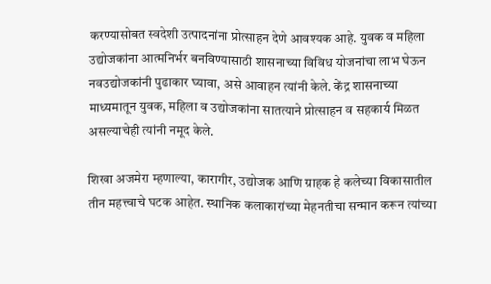करण्यासोबत स्वदेशी उत्पादनांना प्रोत्साहन देणे आवश्यक आहे. युवक व महिला उद्योजकांना आत्मनिर्भर बनविण्यासाठी शासनाच्या विविध योजनांचा लाभ घेऊन नवउद्योजकांनी पुढाकार घ्यावा, असे आवाहन त्यांनी केले. केंद्र शासनाच्या माध्यमातून युवक, महिला व उद्योजकांना सातत्याने प्रोत्साहन व सहकार्य मिळत असल्याचेही त्यांनी नमूद केले.

शिखा अजमेरा म्हणाल्या, कारागीर, उद्योजक आणि ग्राहक हे कलेच्या विकासातील तीन महत्त्वाचे घटक आहेत. स्थानिक कलाकारांच्या मेहनतीचा सन्मान करून त्यांच्या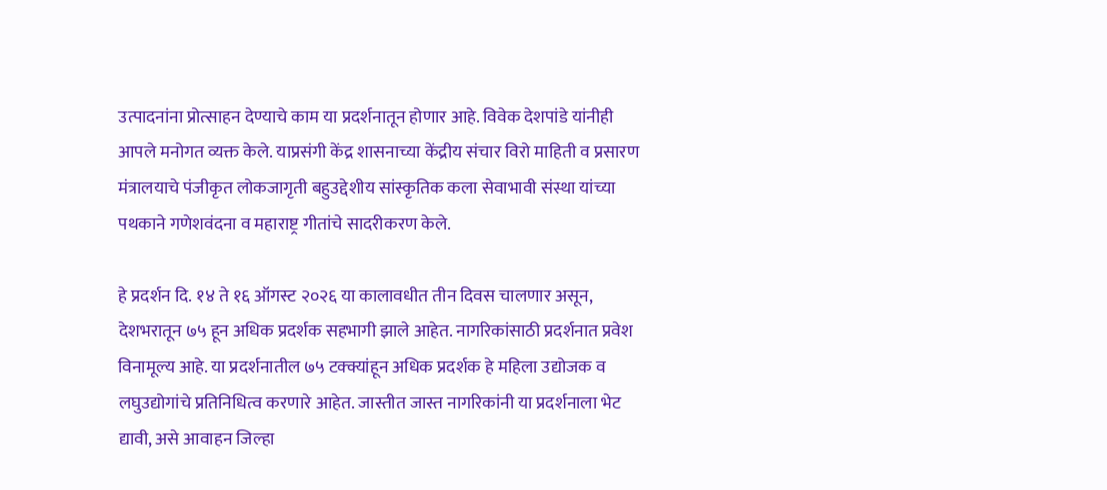उत्पादनांना प्रोत्साहन देण्याचे काम या प्रदर्शनातून होणार आहे. विवेक देशपांडे यांनीही आपले मनोगत व्यक्त केले. याप्रसंगी केंद्र शासनाच्या केंद्रीय संचार विरो माहिती व प्रसारण मंत्रालयाचे पंजीकृत लोकजागृती बहुउद्देशीय सांस्कृतिक कला सेवाभावी संस्था यांच्या पथकाने गणेशवंदना व महाराष्ट्र गीतांचे सादरीकरण केले.

हे प्रदर्शन दि. १४ ते १६ ऑगस्ट २०२६ या कालावधीत तीन दिवस चालणार असून, देशभरातून ७५ हून अधिक प्रदर्शक सहभागी झाले आहेत. नागरिकांसाठी प्रदर्शनात प्रवेश विनामूल्य आहे. या प्रदर्शनातील ७५ टक्क्यांहून अधिक प्रदर्शक हे महिला उद्योजक व लघुउद्योगांचे प्रतिनिधित्व करणारे आहेत. जास्तीत जास्त नागरिकांनी या प्रदर्शनाला भेट द्यावी, असे आवाहन जिल्हा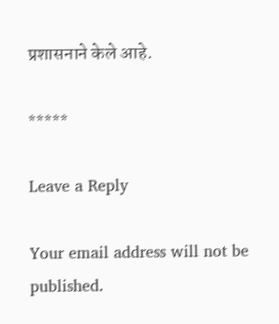प्रशासनाने केले आहे.

*****

Leave a Reply

Your email address will not be published.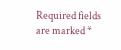Required fields are marked *